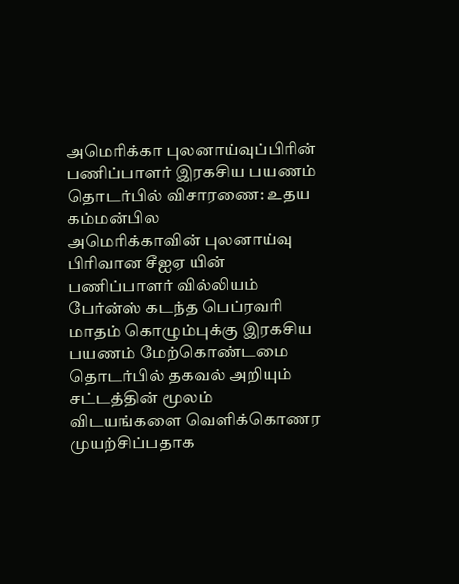அமெரிக்கா புலனாய்வுப்பிரின் பணிப்பாளர் இரகசிய பயணம் தொடர்பில் விசாரணை: உதய கம்மன்பில
அமெரிக்காவின் புலனாய்வு பிரிவான சீஐஏ யின் பணிப்பாளர் வில்லியம் பேர்ன்ஸ் கடந்த பெப்ரவரி மாதம் கொழும்புக்கு இரகசிய பயணம் மேற்கொண்டமை தொடர்பில் தகவல் அறியும் சட்டத்தின் மூலம் விடயங்களை வெளிக்கொணர முயற்சிப்பதாக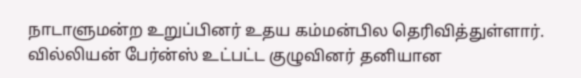நாடாளுமன்ற உறுப்பினர் உதய கம்மன்பில தெரிவித்துள்ளார்.
வில்லியன் பேர்ன்ஸ் உட்பட்ட குழுவினர் தனியான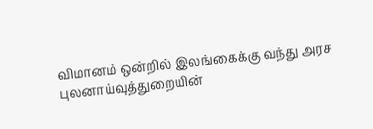விமானம் ஒன்றில் இலங்கைக்கு வந்து அரச புலனாய்வுத்துறையின்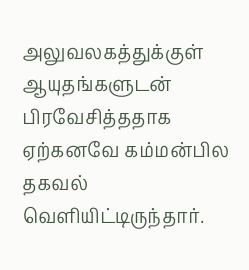அலுவலகத்துக்குள் ஆயுதங்களுடன் பிரவேசித்ததாக ஏற்கனவே கம்மன்பில தகவல் வெளியிட்டிருந்தார்.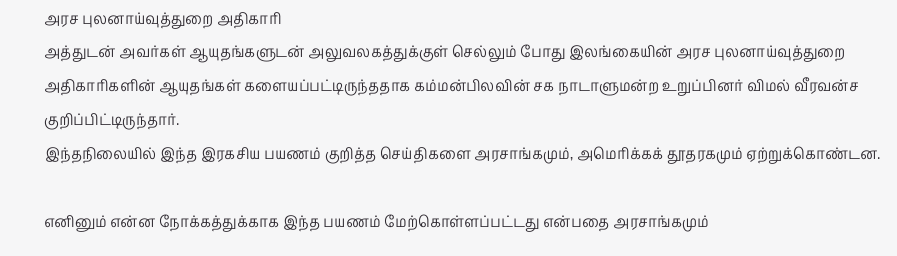அரச புலனாய்வுத்துறை அதிகாரி
அத்துடன் அவர்கள் ஆயுதங்களுடன் அலுவலகத்துக்குள் செல்லும் போது இலங்கையின் அரச புலனாய்வுத்துறை அதிகாரிகளின் ஆயுதங்கள் களையப்பட்டிருந்ததாக கம்மன்பிலவின் சக நாடாளுமன்ற உறுப்பினர் விமல் வீரவன்ச குறிப்பிட்டிருந்தார்.
இந்தநிலையில் இந்த இரகசிய பயணம் குறித்த செய்திகளை அரசாங்கமும், அமெரிக்கக் தூதரகமும் ஏற்றுக்கொண்டன.

எனினும் என்ன நோக்கத்துக்காக இந்த பயணம் மேற்கொள்ளப்பட்டது என்பதை அரசாங்கமும்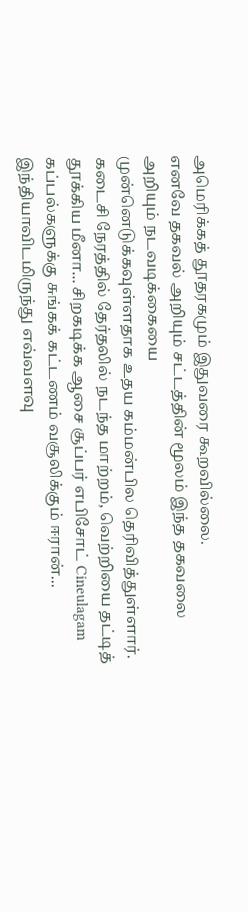அமெரிக்கத் தூதரகமும் இதுவரை கூறவில்லை.
எனவே தகவல் அறியும் சட்டத்தின் மூலம் இந்த தகவலை அறியும் நடவடிக்கையை
முன்னெடுக்கவுள்ளதாக உதய கம்மன்பில தெரிவித்துள்ளார்.
கடைசி நேரத்தில் தேர்தலில் நடந்த மாற்றம், வெற்றியை தட்டித் தூக்கிய மீனா... சிறகடிக்க ஆசை சூப்பர் எபிசோட் Cineulagam
கப்பல்களுக்கு சுங்கக் கட்டணம் வசூலிக்கும் ஈரான்... இந்தியாவிடமிருந்து எவ்வளவு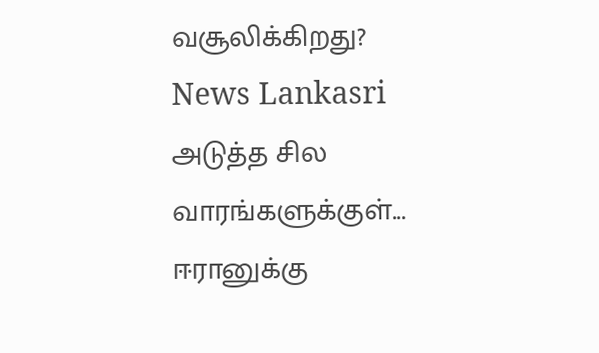வசூலிக்கிறது? News Lankasri
அடுத்த சில வாரங்களுக்குள்... ஈரானுக்கு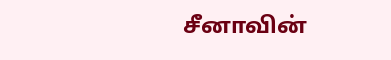சீனாவின்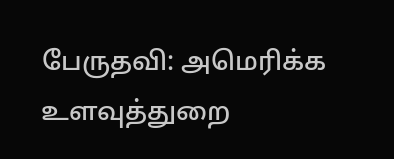பேருதவி: அமெரிக்க உளவுத்துறை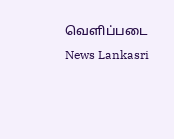வெளிப்படை News Lankasri